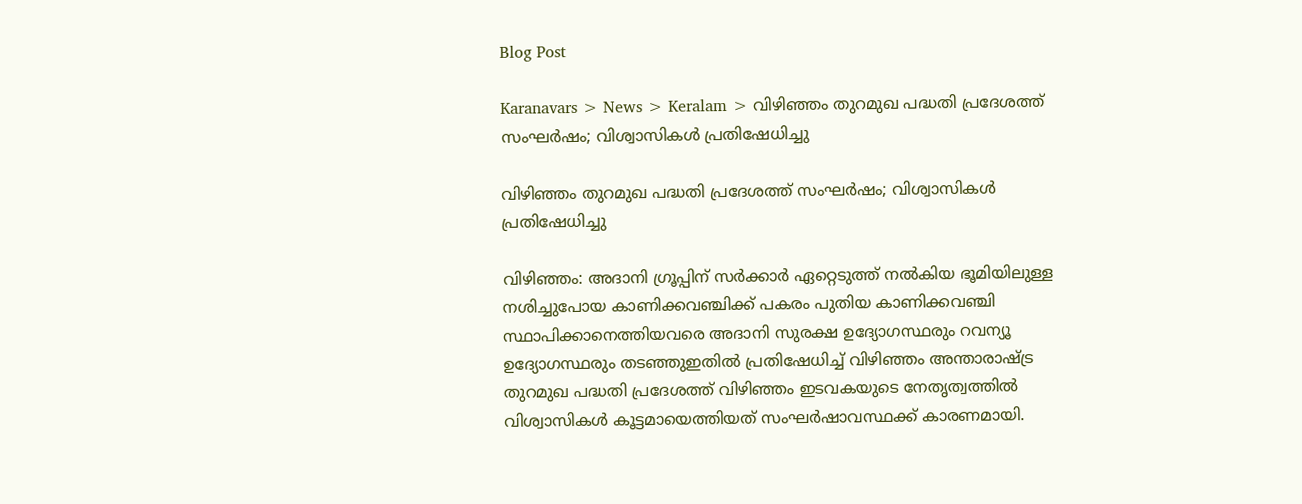Blog Post

Karanavars > News > Keralam > വിഴിഞ്ഞം തുറമുഖ പദ്ധതി പ്രദേശത്ത് സംഘര്‍ഷം; വിശ്വാസികള്‍ പ്രതിഷേധിച്ചു

വിഴിഞ്ഞം തുറമുഖ പദ്ധതി പ്രദേശത്ത് സംഘര്‍ഷം; വിശ്വാസികള്‍ പ്രതിഷേധിച്ചു

വിഴിഞ്ഞം: അദാനി ഗ്രൂപ്പിന് സര്‍ക്കാര്‍ ഏറ്റെടുത്ത് നല്‍കിയ ഭൂമിയിലുള്ള നശിച്ചുപോയ കാണിക്കവഞ്ചിക്ക് പകരം പുതിയ കാണിക്കവഞ്ചി സ്ഥാപിക്കാനെത്തിയവരെ അദാനി സുരക്ഷ ഉദ്യോഗസ്ഥരും റവന്യൂ ഉദ്യോഗസ്ഥരും തടഞ്ഞുഇതില്‍ പ്രതിഷേധിച്ച്‌ വിഴിഞ്ഞം അന്താരാഷ്ട്ര തുറമുഖ പദ്ധതി പ്രദേശത്ത് വിഴിഞ്ഞം ഇടവകയുടെ നേതൃത്വത്തില്‍ വിശ്വാസികള്‍ കൂട്ടമായെത്തിയത് സംഘര്‍ഷാവസ്ഥക്ക് കാരണമായി.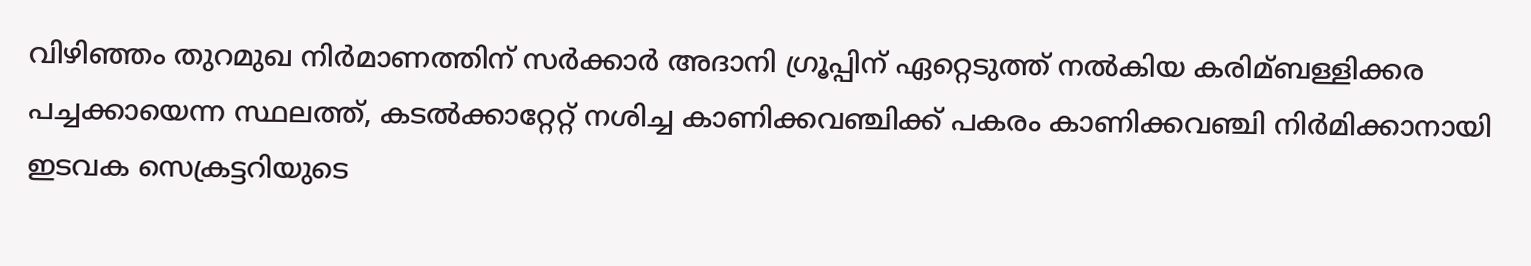വിഴിഞ്ഞം തുറമുഖ നിര്‍മാണത്തിന് സര്‍ക്കാര്‍ അദാനി ഗ്രൂപ്പിന് ഏറ്റെടുത്ത് നല്‍കിയ കരിമ്ബള്ളിക്കര പച്ചക്കായെന്ന സ്ഥലത്ത്, കടല്‍ക്കാറ്റേറ്റ് നശിച്ച കാണിക്കവഞ്ചിക്ക് പകരം കാണിക്കവഞ്ചി നിര്‍മിക്കാനായി ഇടവക സെക്രട്ടറിയുടെ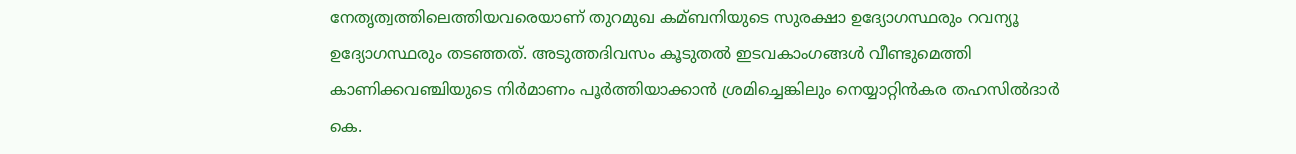നേതൃത്വത്തിലെത്തിയവരെയാണ് തുറമുഖ കമ്ബനിയുടെ സുരക്ഷാ ഉദ്യോഗസ്ഥരും റവന്യൂ ഉദ്യോഗസ്ഥരും തടഞ്ഞത്. അടുത്തദിവസം കൂടുതല്‍ ഇടവകാംഗങ്ങള്‍ വീണ്ടുമെത്തി കാണിക്കവഞ്ചിയുടെ നിര്‍മാണം പൂര്‍ത്തിയാക്കാന്‍ ശ്രമിച്ചെങ്കിലും നെയ്യാറ്റിന്‍കര തഹസില്‍ദാര്‍ കെ.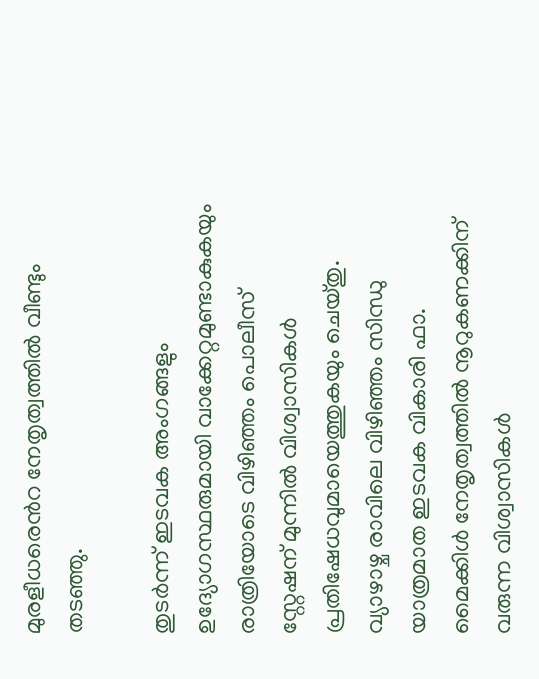മുരളീധരെന്‍റ നേതൃത്വത്തില്‍ വീണ്ടും തടഞ്ഞു.

തുടര്‍ന്ന് ഇടവക അംഗങ്ങളും ഉദ്യോഗസ്ഥരുമായി വാക്കേറ്റമുണ്ടാകുകയും രാത്രിയോടെ വിഴിഞ്ഞം പൊലീസ് സ്റ്റേഷന് മുന്നില്‍ വിശ്വാസികള്‍ പ്രതിഷേധവുമായെത്തുകയും ചെയ്തു. വ്യാഴാഴ്ച രാവിലെ വിഴിഞ്ഞം സിന്ധു യാത്രമാത ഇടവക വികാരി ഫാ. മൈക്കിള്‍ നേതൃത്വത്തില്‍ നൂറുകണക്കിന് വരുന്ന വിശ്വാസികള്‍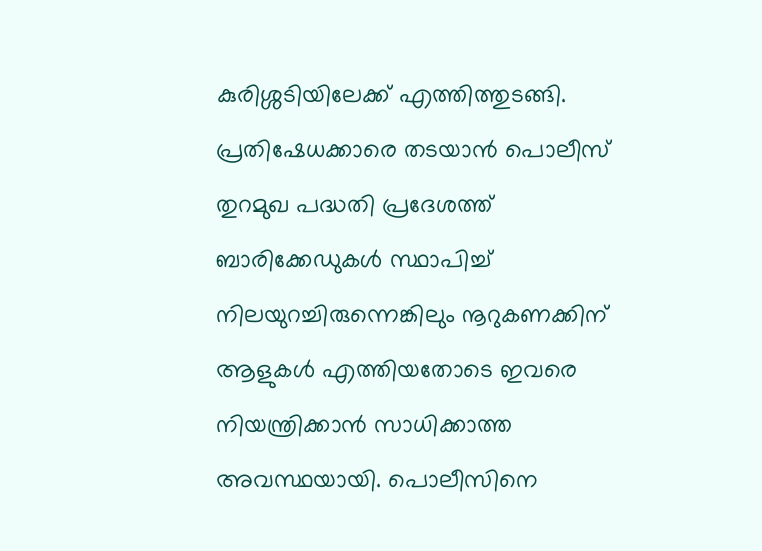കുരിശ്ശടിയിലേക്ക് എത്തിത്തുടങ്ങി. പ്രതിഷേധക്കാരെ തടയാന്‍ പൊലീസ് തുറമുഖ പദ്ധതി പ്രദേശത്ത് ബാരിക്കേഡുകള്‍ സ്ഥാപിച്ച്‌ നിലയുറച്ചിരുന്നെങ്കിലും നൂറുകണക്കിന് ആളുകള്‍ എത്തിയതോടെ ഇവരെ നിയന്ത്രിക്കാന്‍ സാധിക്കാത്ത അവസ്ഥയായി. പൊലീസിനെ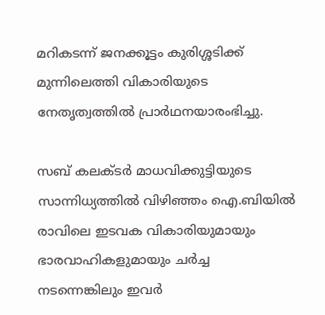മറികടന്ന് ജനക്കൂട്ടം കുരിശ്ശടിക്ക് മുന്നിലെത്തി വികാരിയുടെ നേതൃത്വത്തില്‍ പ്രാര്‍ഥനയാരംഭിച്ചു.

സബ് കലക്ടര്‍ മാധവിക്കുട്ടിയുടെ സാന്നിധ്യത്തില്‍ വിഴിഞ്ഞം ഐ.ബിയില്‍ രാവിലെ ഇടവക വികാരിയുമായും ഭാരവാഹികളുമായും ചര്‍ച്ച നടന്നെങ്കിലും ഇവര്‍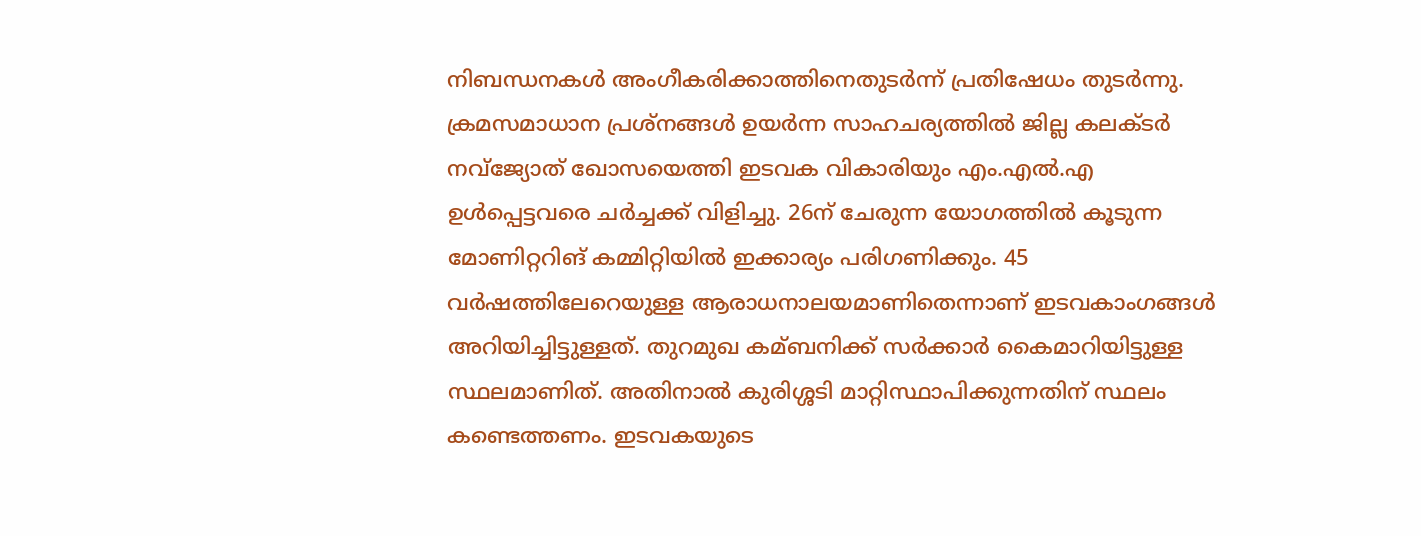നിബന്ധനകള്‍ അംഗീകരിക്കാത്തിനെതുടര്‍ന്ന് പ്രതിഷേധം തുടര്‍ന്നു. ക്രമസമാധാന പ്രശ്നങ്ങള്‍ ഉയര്‍ന്ന സാഹചര്യത്തില്‍ ജില്ല കലക്ടര്‍ നവ്ജ്യോത് ഖോസയെത്തി ഇടവക വികാരിയും എം.എല്‍.എ ഉള്‍പ്പെട്ടവരെ ചര്‍ച്ചക്ക് വിളിച്ചു. 26ന് ചേരുന്ന യോഗത്തില്‍ കൂടുന്ന മോണിറ്ററിങ് കമ്മിറ്റിയില്‍ ഇക്കാര്യം പരിഗണിക്കും. 45 വര്‍ഷത്തിലേറെയുള്ള ആരാധനാലയമാണിതെന്നാണ് ഇടവകാംഗങ്ങള്‍ അറിയിച്ചിട്ടുള്ളത്. തുറമുഖ കമ്ബനിക്ക് സര്‍ക്കാര്‍ കൈമാറിയിട്ടുള്ള സ്ഥലമാണിത്. അതിനാല്‍ കുരിശ്ശടി മാറ്റിസ്ഥാപിക്കുന്നതിന് സ്ഥലം കണ്ടെത്തണം. ഇടവകയുടെ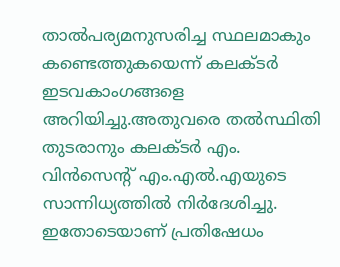താല്‍പര്യമനുസരിച്ച സ്ഥലമാകും കണ്ടെത്തുകയെന്ന് കലക്ടര്‍ ഇടവകാംഗങ്ങളെ അറിയിച്ചു.അതുവരെ തല്‍സ്ഥിതി തുടരാനും കലക്ടര്‍ എം. വിന്‍സെന്‍റ് എം.എല്‍.എയുടെ സാന്നിധ്യത്തില്‍ നിര്‍ദേശിച്ചു. ഇതോടെയാണ് പ്രതിഷേധം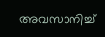അവസാനിച്ച്‌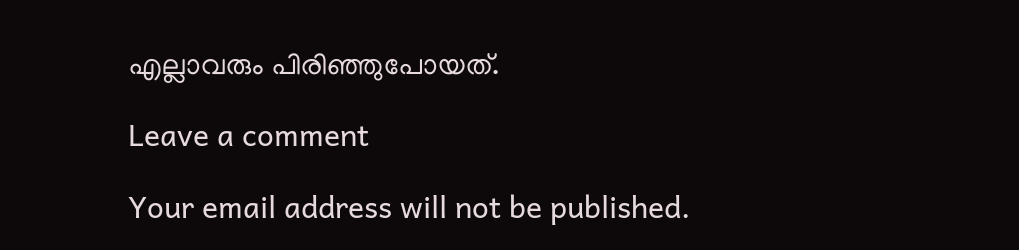എല്ലാവരും പിരിഞ്ഞുപോയത്.

Leave a comment

Your email address will not be published.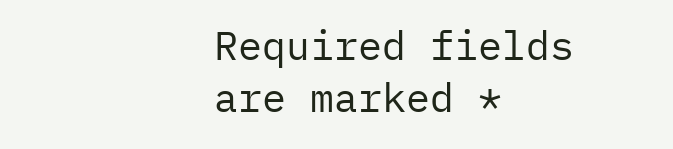Required fields are marked *